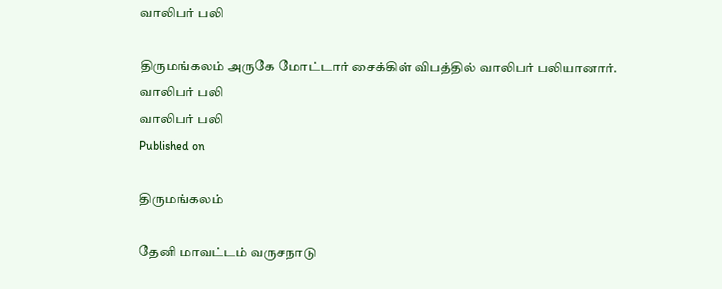வாலிபர் பலி

திருமங்கலம் அருகே மோட்டார் சைக்கிள் விபத்தில் வாலிபர் பலியானார்.
வாலிபர் பலி
வாலிபர் பலி
Published on

திருமங்கலம்

தேனி மாவட்டம் வருசநாடு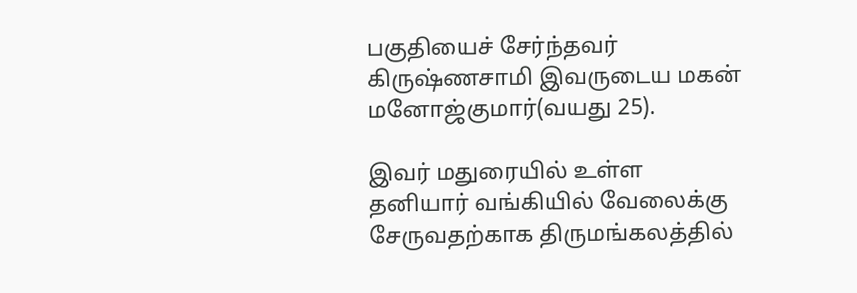பகுதியைச் சேர்ந்தவர் கிருஷ்ணசாமி இவருடைய மகன் மனோஜ்குமார்(வயது 25).

இவர் மதுரையில் உள்ள தனியார் வங்கியில் வேலைக்கு சேருவதற்காக திருமங்கலத்தில்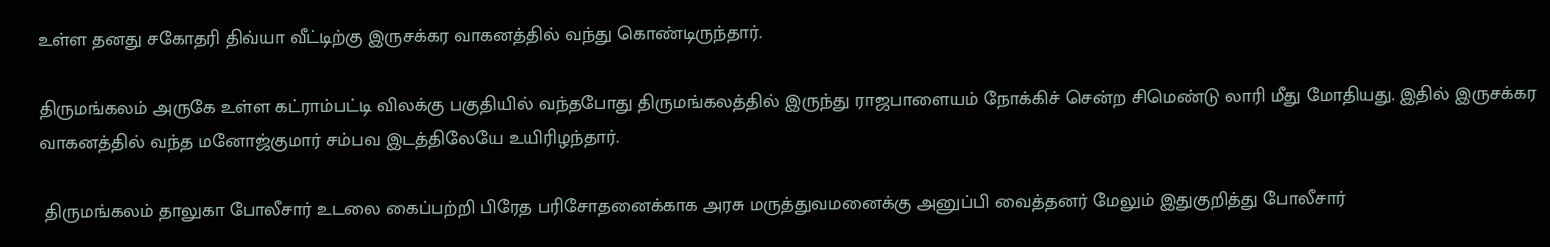உள்ள தனது சகோதரி திவ்யா வீட்டிற்கு இருசக்கர வாகனத்தில் வந்து கொண்டிருந்தார்.

திருமங்கலம் அருகே உள்ள கட்ராம்பட்டி விலக்கு பகுதியில் வந்தபோது திருமங்கலத்தில் இருந்து ராஜபாளையம் நோக்கிச் சென்ற சிமெண்டு லாரி மீது மோதியது. இதில் இருசக்கர வாகனத்தில் வந்த மனோஜ்குமார் சம்பவ இடத்திலேயே உயிரிழந்தார்.

 திருமங்கலம் தாலுகா போலீசார் உடலை கைப்பற்றி பிரேத பரிசோதனைக்காக அரசு மருத்துவமனைக்கு அனுப்பி வைத்தனர் மேலும் இதுகுறித்து போலீசார்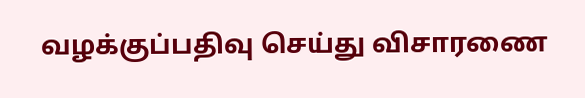வழக்குப்பதிவு செய்து விசாரணை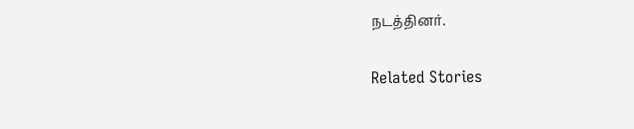நடத்தினர்.

Related Stories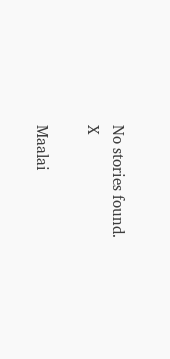No stories found.
X

Maalai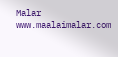Malar
www.maalaimalar.com